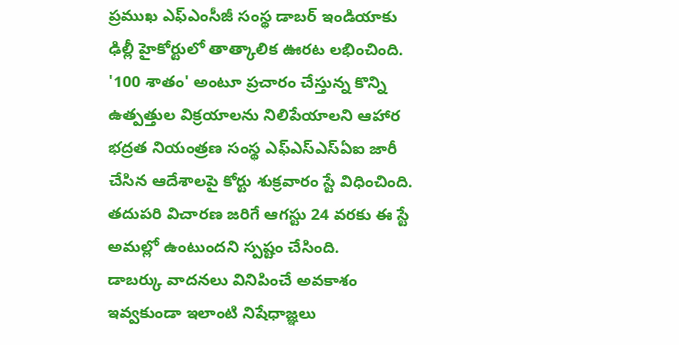ప్రముఖ ఎఫ్ఎంసీజీ సంస్థ డాబర్ ఇండియాకు ఢిల్లీ హైకోర్టులో తాత్కాలిక ఊరట లభించింది. '100 శాతం' అంటూ ప్రచారం చేస్తున్న కొన్ని ఉత్పత్తుల విక్రయాలను నిలిపేయాలని ఆహార భద్రత నియంత్రణ సంస్థ ఎఫ్ఎస్ఎస్ఏఐ జారీ చేసిన ఆదేశాలపై కోర్టు శుక్రవారం స్టే విధించింది. తదుపరి విచారణ జరిగే ఆగస్టు 24 వరకు ఈ స్టే అమల్లో ఉంటుందని స్పష్టం చేసింది.
డాబర్కు వాదనలు వినిపించే అవకాశం ఇవ్వకుండా ఇలాంటి నిషేధాజ్ఞలు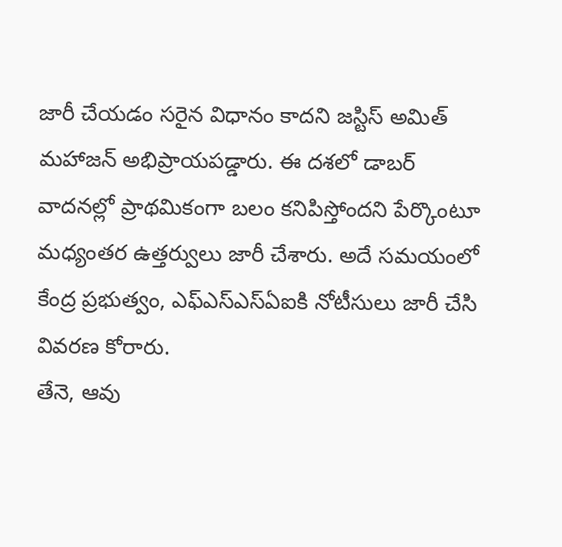జారీ చేయడం సరైన విధానం కాదని జస్టిస్ అమిత్ మహాజన్ అభిప్రాయపడ్డారు. ఈ దశలో డాబర్ వాదనల్లో ప్రాథమికంగా బలం కనిపిస్తోందని పేర్కొంటూ మధ్యంతర ఉత్తర్వులు జారీ చేశారు. అదే సమయంలో కేంద్ర ప్రభుత్వం, ఎఫ్ఎస్ఎస్ఏఐకి నోటీసులు జారీ చేసి వివరణ కోరారు.
తేనె, ఆవు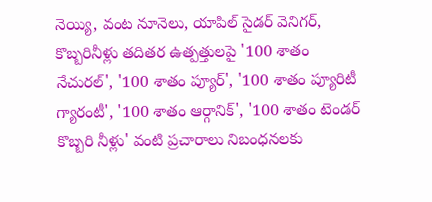నెయ్యి, వంట నూనెలు, యాపిల్ సైడర్ వెనిగర్, కొబ్బరినీళ్లు తదితర ఉత్పత్తులపై '100 శాతం నేచురల్', '100 శాతం ప్యూర్', '100 శాతం ప్యూరిటీ గ్యారంటీ', '100 శాతం ఆర్గానిక్', '100 శాతం టెండర్ కొబ్బరి నీళ్లు' వంటి ప్రచారాలు నిబంధనలకు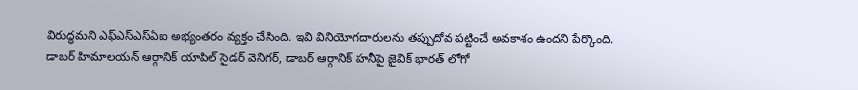విరుద్ధమని ఎఫ్ఎస్ఎస్ఏఐ అభ్యంతరం వ్యక్తం చేసింది. ఇవి వినియోగదారులను తప్పుదోవ పట్టించే అవకాశం ఉందని పేర్కొంది.
డాబర్ హిమాలయన్ ఆర్గానిక్ యాపిల్ సైడర్ వెనిగర్, డాబర్ ఆర్గానిక్ హనీపై జైవిక్ భారత్ లోగో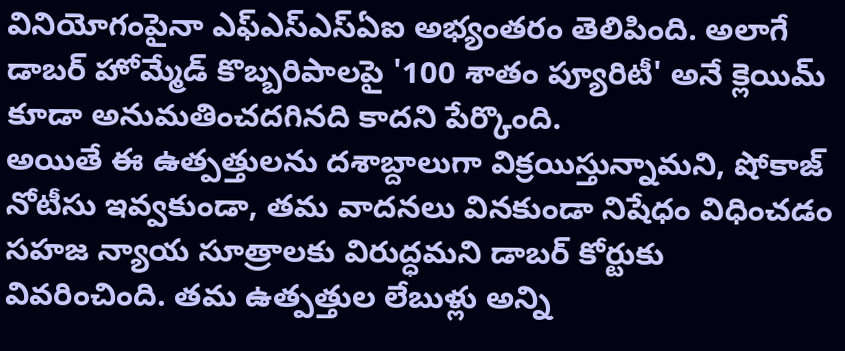వినియోగంపైనా ఎఫ్ఎస్ఎస్ఏఐ అభ్యంతరం తెలిపింది. అలాగే డాబర్ హోమ్మేడ్ కొబ్బరిపాలపై '100 శాతం ప్యూరిటీ' అనే క్లెయిమ్ కూడా అనుమతించదగినది కాదని పేర్కొంది.
అయితే ఈ ఉత్పత్తులను దశాబ్దాలుగా విక్రయిస్తున్నామని, షోకాజ్ నోటీసు ఇవ్వకుండా, తమ వాదనలు వినకుండా నిషేధం విధించడం సహజ న్యాయ సూత్రాలకు విరుద్ధమని డాబర్ కోర్టుకు వివరించింది. తమ ఉత్పత్తుల లేబుళ్లు అన్ని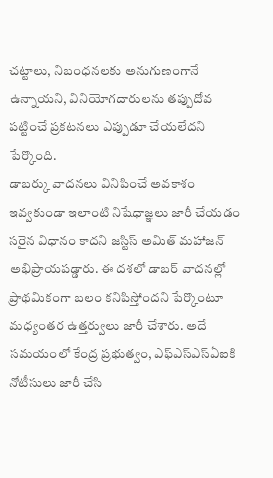చట్టాలు, నిబంధనలకు అనుగుణంగానే ఉన్నాయని, వినియోగదారులను తప్పుదోవ పట్టించే ప్రకటనలు ఎప్పుడూ చేయలేదని పేర్కొంది.
డాబర్కు వాదనలు వినిపించే అవకాశం ఇవ్వకుండా ఇలాంటి నిషేధాజ్ఞలు జారీ చేయడం సరైన విధానం కాదని జస్టిస్ అమిత్ మహాజన్ అభిప్రాయపడ్డారు. ఈ దశలో డాబర్ వాదనల్లో ప్రాథమికంగా బలం కనిపిస్తోందని పేర్కొంటూ మధ్యంతర ఉత్తర్వులు జారీ చేశారు. అదే సమయంలో కేంద్ర ప్రభుత్వం, ఎఫ్ఎస్ఎస్ఏఐకి నోటీసులు జారీ చేసి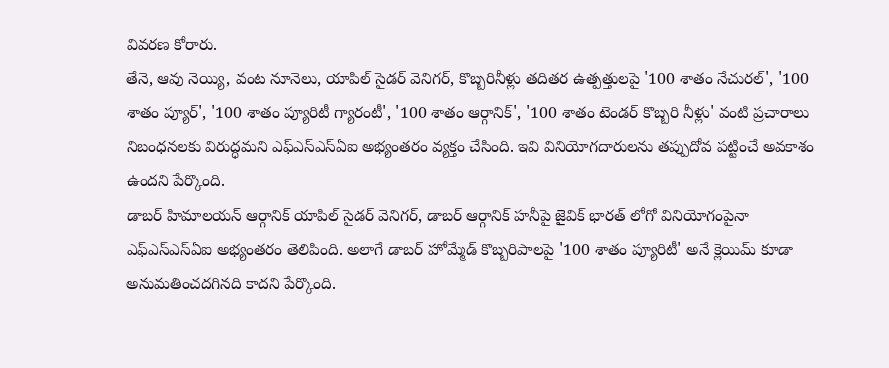వివరణ కోరారు.
తేనె, ఆవు నెయ్యి, వంట నూనెలు, యాపిల్ సైడర్ వెనిగర్, కొబ్బరినీళ్లు తదితర ఉత్పత్తులపై '100 శాతం నేచురల్', '100 శాతం ప్యూర్', '100 శాతం ప్యూరిటీ గ్యారంటీ', '100 శాతం ఆర్గానిక్', '100 శాతం టెండర్ కొబ్బరి నీళ్లు' వంటి ప్రచారాలు నిబంధనలకు విరుద్ధమని ఎఫ్ఎస్ఎస్ఏఐ అభ్యంతరం వ్యక్తం చేసింది. ఇవి వినియోగదారులను తప్పుదోవ పట్టించే అవకాశం ఉందని పేర్కొంది.
డాబర్ హిమాలయన్ ఆర్గానిక్ యాపిల్ సైడర్ వెనిగర్, డాబర్ ఆర్గానిక్ హనీపై జైవిక్ భారత్ లోగో వినియోగంపైనా ఎఫ్ఎస్ఎస్ఏఐ అభ్యంతరం తెలిపింది. అలాగే డాబర్ హోమ్మేడ్ కొబ్బరిపాలపై '100 శాతం ప్యూరిటీ' అనే క్లెయిమ్ కూడా అనుమతించదగినది కాదని పేర్కొంది.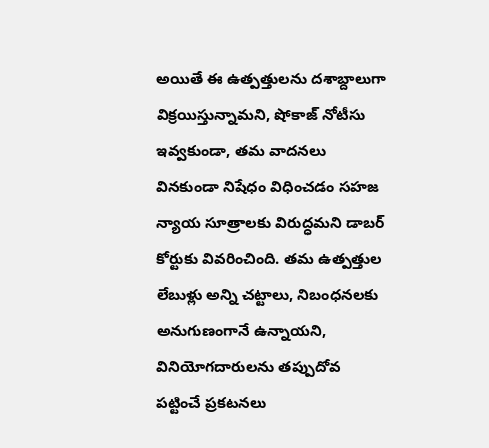అయితే ఈ ఉత్పత్తులను దశాబ్దాలుగా విక్రయిస్తున్నామని, షోకాజ్ నోటీసు ఇవ్వకుండా, తమ వాదనలు వినకుండా నిషేధం విధించడం సహజ న్యాయ సూత్రాలకు విరుద్ధమని డాబర్ కోర్టుకు వివరించింది. తమ ఉత్పత్తుల లేబుళ్లు అన్ని చట్టాలు, నిబంధనలకు అనుగుణంగానే ఉన్నాయని, వినియోగదారులను తప్పుదోవ పట్టించే ప్రకటనలు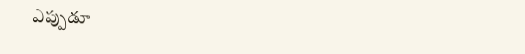ఎప్పుడూ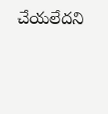చేయలేదని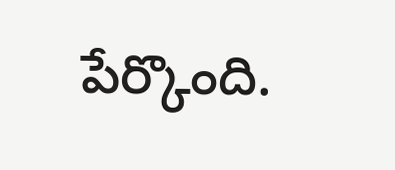పేర్కొంది.